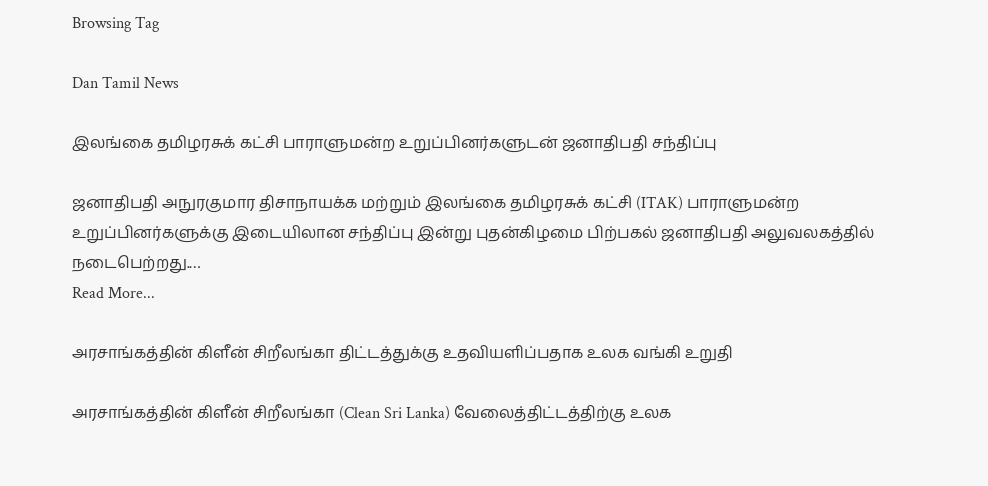Browsing Tag

Dan Tamil News

இலங்கை தமிழரசுக் கட்சி பாராளுமன்ற உறுப்பினர்களுடன் ஜனாதிபதி சந்திப்பு

ஜனாதிபதி அநுரகுமார திசாநாயக்க மற்றும் இலங்கை தமிழரசுக் கட்சி (ITAK) பாராளுமன்ற உறுப்பினர்களுக்கு இடையிலான சந்திப்பு இன்று புதன்கிழமை பிற்பகல் ஜனாதிபதி அலுவலகத்தில் நடைபெற்றது.…
Read More...

அரசாங்கத்தின் கிளீன் சிறீலங்கா திட்டத்துக்கு உதவியளிப்பதாக உலக வங்கி உறுதி

அரசாங்கத்தின் கிளீன் சிறீலங்கா (Clean Sri Lanka) வேலைத்திட்டத்திற்கு உலக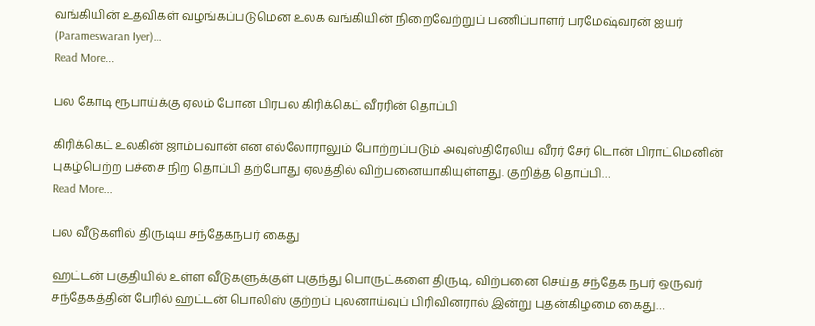வங்கியின் உதவிகள் வழங்கப்படுமென உலக வங்கியின் நிறைவேற்றுப் பணிப்பாளர் பரமேஷ்வரன் ஐயர் (Parameswaran Iyer)…
Read More...

பல கோடி ரூபாய்க்கு ஏலம் போன பிரபல கிரிக்கெட் வீரரின் தொப்பி

கிரிக்கெட் உலகின் ஜாம்பவான் என எல்லோராலும் போற்றப்படும் அவுஸ்திரேலிய வீரர் சேர் டொன் பிராட்மெனின் புகழ்பெற்ற பச்சை நிற தொப்பி தற்போது ஏலத்தில் விற்பனையாகியுள்ளது. குறித்த தொப்பி…
Read More...

பல வீடுகளில் திருடிய சந்தேகநபர் கைது

ஹட்டன் பகுதியில் உள்ள வீடுகளுக்குள் புகுந்து பொருட்களை திருடி, விற்பனை செய்த சந்தேக நபர் ஒருவர் சந்தேகத்தின் பேரில் ஹட்டன் பொலிஸ் குற்றப் புலனாய்வுப் பிரிவினரால் இன்று புதன்கிழமை கைது…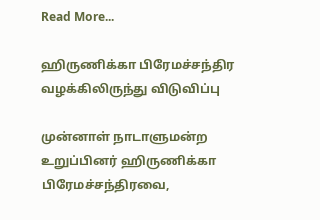Read More...

ஹிருணிக்கா பிரேமச்சந்திர வழக்கிலிருந்து விடுவிப்பு

முன்னாள் நாடாளுமன்ற உறுப்பினர் ஹிருணிக்கா பிரேமச்சந்திரவை,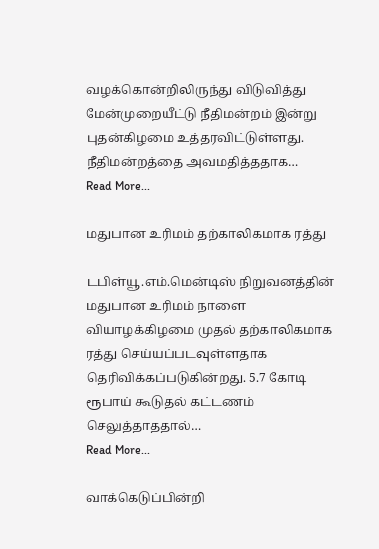வழக்கொன்றிலிருந்து விடுவித்து மேன்முறையீட்டு நீதிமன்றம் இன்று புதன்கிழமை உத்தரவிட்டுள்ளது. நீதிமன்றத்தை அவமதித்ததாக…
Read More...

மதுபான உரிமம் தற்காலிகமாக ரத்து

டபிள்யூ.எம்.மென்டிஸ் நிறுவனத்தின் மதுபான உரிமம் நாளை வியாழக்கிழமை முதல் தற்காலிகமாக ரத்து செய்யப்படவுள்ளதாக தெரிவிக்கப்படுகின்றது. 5.7 கோடி ரூபாய் கூடுதல் கட்டணம் செலுத்தாததால்…
Read More...

வாக்கெடுப்பின்றி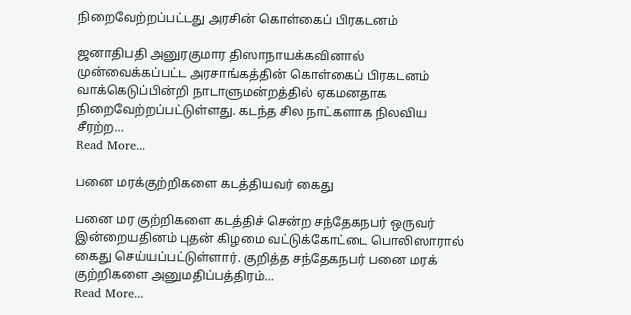நிறைவேற்றப்பட்டது அரசின் கொள்கைப் பிரகடனம்

ஜனாதிபதி அனுரகுமார திஸாநாயக்கவினால் முன்வைக்கப்பட்ட அரசாங்கத்தின் கொள்கைப் பிரகடனம் வாக்கெடுப்பின்றி நாடாளுமன்றத்தில் ஏகமனதாக நிறைவேற்றப்பட்டுள்ளது. கடந்த சில நாட்களாக நிலவிய சீரற்ற…
Read More...

பனை மரக்குற்றிகளை கடத்தியவர் கைது

பனை மர குற்றிகளை கடத்திச் சென்ற சந்தேகநபர் ஒருவர் இன்றையதினம் புதன் கிழமை வட்டுக்கோட்டை பொலிஸாரால் கைது செய்யப்பட்டுள்ளார். குறித்த சந்தேகநபர் பனை மரக் குற்றிகளை அனுமதிப்பத்திரம்…
Read More...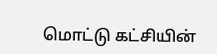மொட்டு கட்சியின்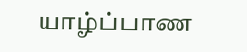யாழ்ப்பாண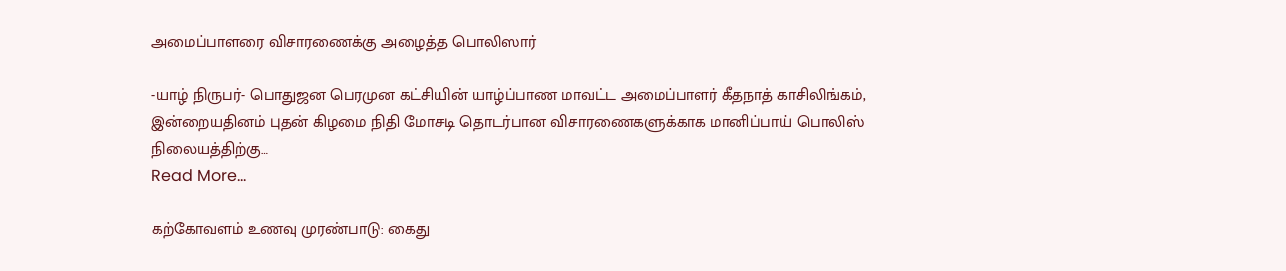அமைப்பாளரை விசாரணைக்கு அழைத்த பொலிஸார்

-யாழ் நிருபர்- பொதுஜன பெரமுன கட்சியின் யாழ்ப்பாண மாவட்ட அமைப்பாளர் கீதநாத் காசிலிங்கம், இன்றையதினம் புதன் கிழமை நிதி மோசடி தொடர்பான விசாரணைகளுக்காக மானிப்பாய் பொலிஸ் நிலையத்திற்கு…
Read More...

கற்கோவளம் உணவு முரண்பாடு: கைது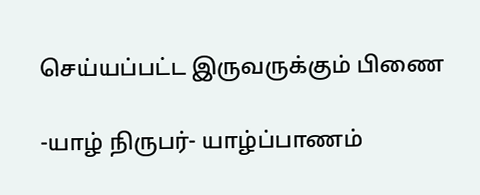செய்யப்பட்ட இருவருக்கும் பிணை

-யாழ் நிருபர்- யாழ்ப்பாணம்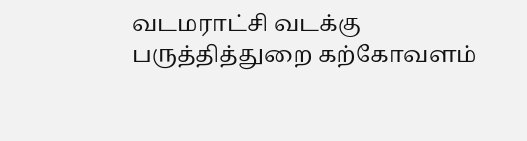வடமராட்சி வடக்கு பருத்தித்துறை கற்கோவளம்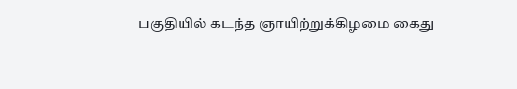பகுதியில் கடந்த ஞாயிற்றுக்கிழமை கைது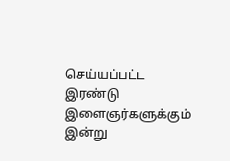செய்யப்பட்ட இரண்டு இளைஞர்களுக்கும் இன்று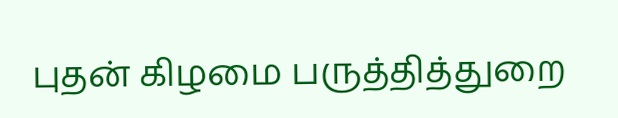புதன் கிழமை பருத்தித்துறை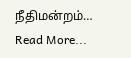நீதிமன்றம்…
Read More...